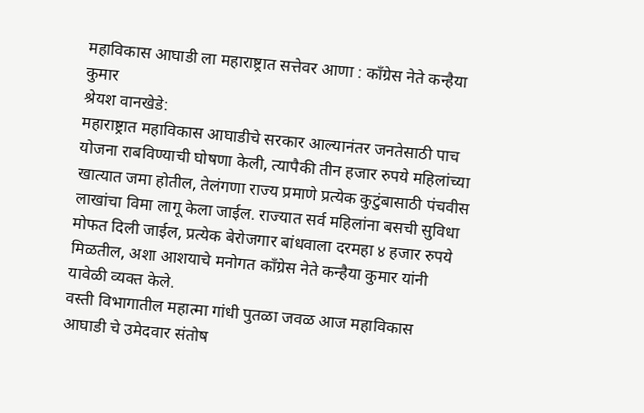महाविकास आघाडी ला महाराष्ट्रात सत्तेवर आणा : काँग्रेस नेते कन्हैया कुमार
श्रेयश वानखेडे:
महाराष्ट्रात महाविकास आघाडीचे सरकार आल्यानंतर जनतेसाठी पाच योजना राबविण्याची घोषणा केली, त्यापैकी तीन हजार रुपये महिलांच्या खात्यात जमा होतील, तेलंगणा राज्य प्रमाणे प्रत्येक कुटुंबासाठी पंचवीस लाखांचा विमा लागू केला जाईल. राज्यात सर्व महिलांना बसची सुविधा मोफत दिली जाईल, प्रत्येक बेरोजगार बांधवाला दरमहा ४ हजार रुपये मिळतील, अशा आशयाचे मनोगत काँग्रेस नेते कन्हैया कुमार यांनी यावेळी व्यक्त केले.
वस्ती विभागातील महात्मा गांधी पुतळा जवळ आज महाविकास आघाडी चे उमेदवार संतोष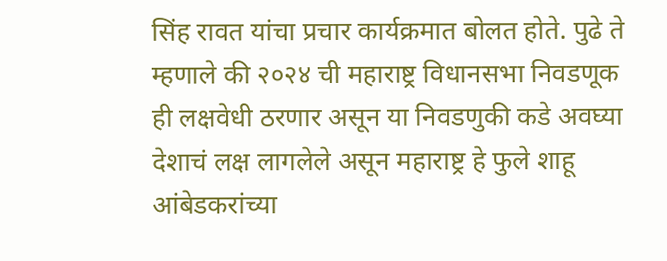सिंह रावत यांचा प्रचार कार्यक्रमात बोलत होते. पुढे ते म्हणाले की २०२४ ची महाराष्ट्र विधानसभा निवडणूक ही लक्षवेधी ठरणार असून या निवडणुकी कडे अवघ्या देशाचं लक्ष लागलेले असून महाराष्ट्र हे फुले शाहू आंबेडकरांच्या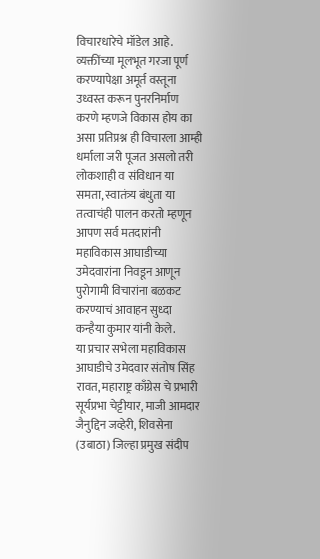विचारधारेचे मॉडेल आहे. व्यक्तींच्या मूलभूत गरजा पूर्ण करण्यापेक्षा अमूर्त वस्तूना उध्वस्त करून पुनरनिर्माण करणे म्हणजे विकास होय का असा प्रतिप्रश्न ही विचारला आम्ही धर्माला जरी पूजत असलो तरी लोकशाही व संविधान या समता, स्वातंत्र्य बंधुता या तत्वाचंही पालन करतो म्हणून आपण सर्व मतदारांनी महाविकास आघाडीच्या उमेदवारांना निवडून आणून पुरोगामी विचारांना बळकट करण्याचं आवाहन सुध्दा कन्हैया कुमार यांनी केले.
या प्रचार सभेला महाविकास आघाडीचे उमेदवार संतोष सिंह रावत, महाराष्ट्र काँग्रेस चे प्रभारी सूर्यप्रभा चेट्टीयार, माजी आमदार जैनुद्दिन जव्हेरी, शिवसेना (उबाठा) जिल्हा प्रमुख संदीप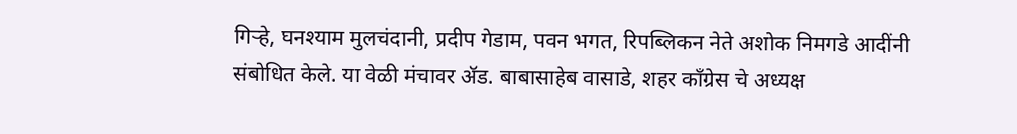गिऱ्हे, घनश्याम मुलचंदानी, प्रदीप गेडाम, पवन भगत, रिपब्लिकन नेते अशोक निमगडे आदींनी संबोधित केले. या वेळी मंचावर ॲड. बाबासाहेब वासाडे, शहर काँग्रेस चे अध्यक्ष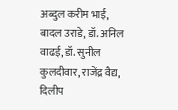अब्दुल करीम भाई, बादल उराडे, डॉ. अनिल वाढई, डॉ. सुनील कुलदीवार, राजेंद्र वैद्य, दिलीप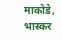माकोडे, भास्कर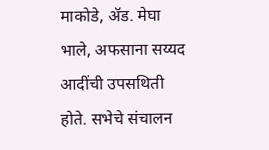माकोडे, ॲड. मेघा भाले, अफसाना सय्यद आदींची उपसथिती होते. सभेचे संचालन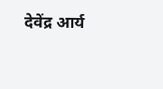देवेंद्र आर्य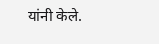यांनी केले.